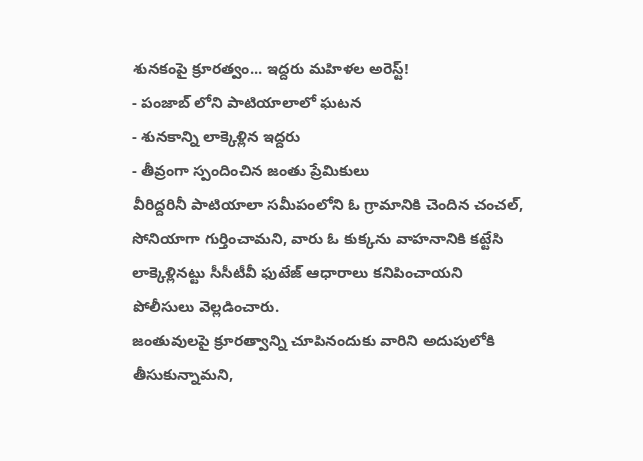శునకంపై క్రూరత్వం... ఇద్దరు మహిళల అరెస్ట్!
- పంజాబ్ లోని పాటియాలాలో ఘటన
- శునకాన్ని లాక్కెళ్లిన ఇద్దరు
- తీవ్రంగా స్పందించిన జంతు ప్రేమికులు
వీరిద్దరినీ పాటియాలా సమీపంలోని ఓ గ్రామానికి చెందిన చంచల్, సోనియాగా గుర్తించామని, వారు ఓ కుక్కను వాహనానికి కట్టేసి లాక్కెళ్లినట్టు సీసీటీవీ ఫుటేజ్ ఆధారాలు కనిపించాయని పోలీసులు వెల్లడించారు.
జంతువులపై క్రూరత్వాన్ని చూపినందుకు వారిని అదుపులోకి తీసుకున్నామని,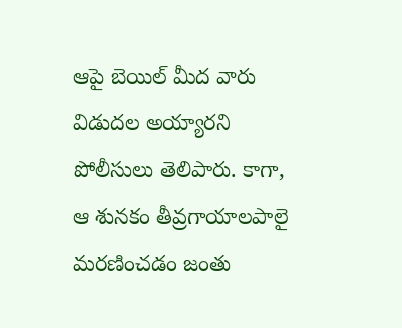ఆపై బెయిల్ మీద వారు విడుదల అయ్యారని పోలీసులు తెలిపారు. కాగా, ఆ శునకం తీవ్రగాయాలపాలై మరణించడం జంతు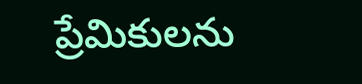ప్రేమికులను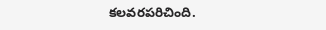కలవరపరిచింది.